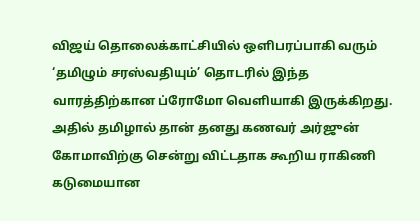விஜய் தொலைக்காட்சியில் ஒளிபரப்பாகி வரும் ‘தமிழும் சரஸ்வதியும்’ தொடரில் இந்த வாரத்திற்கான ப்ரோமோ வெளியாகி இருக்கிறது. அதில் தமிழால் தான் தனது கணவர் அர்ஜுன் கோமாவிற்கு சென்று விட்டதாக கூறிய ராகிணி கடுமையான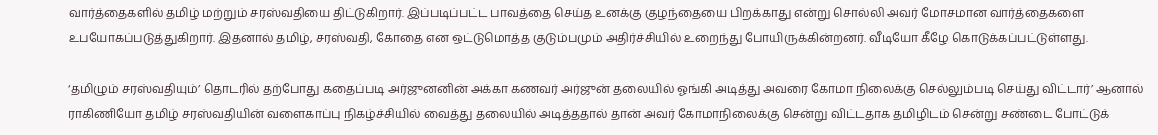வார்த்தைகளில் தமிழ் மற்றும் சரஸ்வதியை திட்டுகிறார். இப்படிப்பட்ட பாவத்தை செய்த உனக்கு குழந்தையை பிறக்காது என்று சொல்லி அவர் மோசமான வார்த்தைகளை உபயோகப்படுத்துகிறார். இதனால் தமிழ், சரஸ்வதி, கோதை என ஒட்டுமொத்த குடும்பமும் அதிர்ச்சியில் உறைந்து போயிருக்கின்றனர். வீடியோ கீழே கொடுக்கப்பட்டுள்ளது.

‘தமிழும் சரஸ்வதியும்’ தொடரில் தற்போது கதைப்படி அர்ஜுனனின் அக்கா கணவர் அர்ஜுன் தலையில் ஓங்கி அடித்து அவரை கோமா நிலைக்கு செல்லும்படி செய்து விட்டார்’ ஆனால் ராகிணியோ தமிழ் சரஸ்வதியின் வளைகாப்பு நிகழ்ச்சியில் வைத்து தலையில் அடித்ததால் தான் அவர் கோமாநிலைக்கு சென்று விட்டதாக தமிழிடம் சென்று சண்டை போட்டுக்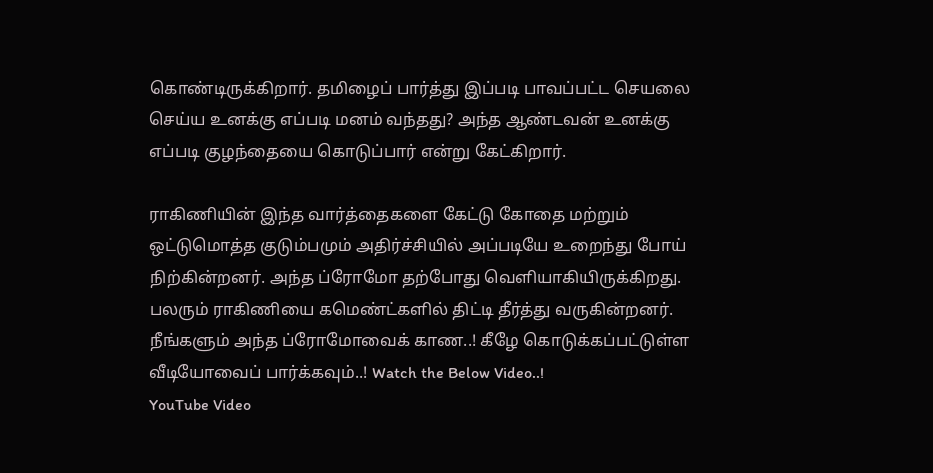கொண்டிருக்கிறார். தமிழைப் பார்த்து இப்படி பாவப்பட்ட செயலை செய்ய உனக்கு எப்படி மனம் வந்தது? அந்த ஆண்டவன் உனக்கு எப்படி குழந்தையை கொடுப்பார் என்று கேட்கிறார்.

ராகிணியின் இந்த வார்த்தைகளை கேட்டு கோதை மற்றும் ஒட்டுமொத்த குடும்பமும் அதிர்ச்சியில் அப்படியே உறைந்து போய் நிற்கின்றனர். அந்த ப்ரோமோ தற்போது வெளியாகியிருக்கிறது. பலரும் ராகிணியை கமெண்ட்களில் திட்டி தீர்த்து வருகின்றனர். நீங்களும் அந்த ப்ரோமோவைக் காண..! கீழே கொடுக்கப்பட்டுள்ள வீடியோவைப் பார்க்கவும்..! Watch the Below Video..!
YouTube Video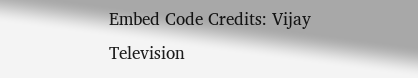Embed Code Credits: Vijay Television